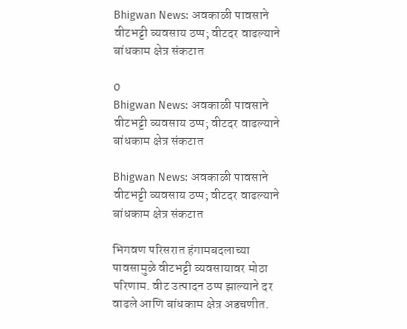Bhigwan News: अवकाळी पावसाने वीटभट्टी व्यवसाय ठप्प; वीटदर वाढल्याने बांधकाम क्षेत्र संकटात

0
Bhigwan News: अवकाळी पावसाने वीटभट्टी व्यवसाय ठप्प; वीटदर वाढल्याने बांधकाम क्षेत्र संकटात

Bhigwan News: अवकाळी पावसाने वीटभट्टी व्यवसाय ठप्प; वीटदर वाढल्याने बांधकाम क्षेत्र संकटात

भिगवण परिसरात हंगामबदलाच्या पावसामुळे वीटभट्टी व्यवसायावर मोठा परिणाम. वीट उत्पादन ठप्प झाल्याने दर वाढले आणि बांधकाम क्षेत्र अडचणीत.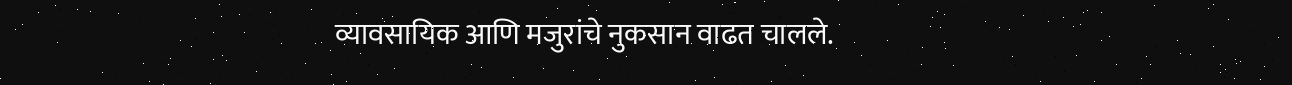व्यावसायिक आणि मजुरांचे नुकसान वाढत चालले.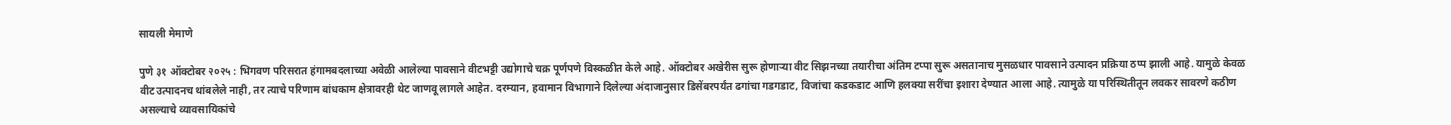सायली मेमाणे

पुणे ३१ ऑक्टोबर २०२५ : भिगवण परिसरात हंगामबदलाच्या अवेळी आलेल्या पावसाने वीटभट्टी उद्योगाचे चक्र पूर्णपणे विस्कळीत केले आहे. ऑक्टोबर अखेरीस सुरू होणाऱ्या वीट सिझनच्या तयारीचा अंतिम टप्पा सुरू असतानाच मुसळधार पावसाने उत्पादन प्रक्रिया ठप्प झाली आहे. यामुळे केवळ वीट उत्पादनच थांबलेले नाही, तर त्याचे परिणाम बांधकाम क्षेत्रावरही थेट जाणवू लागले आहेत. दरम्यान, हवामान विभागाने दिलेल्या अंदाजानुसार डिसेंबरपर्यंत ढगांचा गडगडाट, विजांचा कडकडाट आणि हलक्या सरींचा इशारा देण्यात आला आहे. त्यामुळे या परिस्थितीतून लवकर सावरणे कठीण असल्याचे व्यावसायिकांचे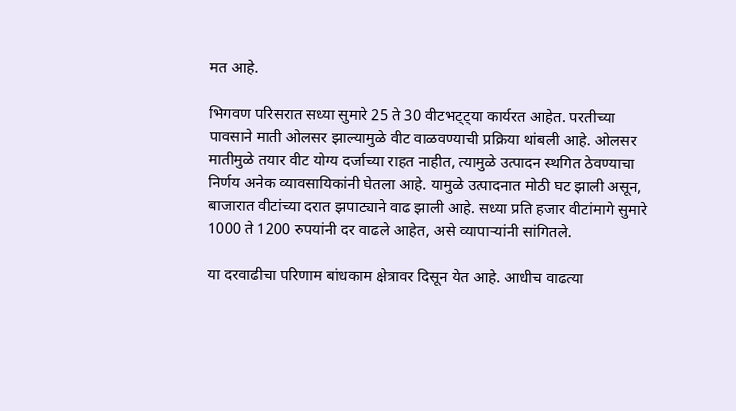मत आहे.

भिगवण परिसरात सध्या सुमारे 25 ते 30 वीटभट्ट्या कार्यरत आहेत. परतीच्या पावसाने माती ओलसर झाल्यामुळे वीट वाळवण्याची प्रक्रिया थांबली आहे. ओलसर मातीमुळे तयार वीट योग्य दर्जाच्या राहत नाहीत, त्यामुळे उत्पादन स्थगित ठेवण्याचा निर्णय अनेक व्यावसायिकांनी घेतला आहे. यामुळे उत्पादनात मोठी घट झाली असून, बाजारात वीटांच्या दरात झपाट्याने वाढ झाली आहे. सध्या प्रति हजार वीटांमागे सुमारे 1000 ते 1200 रुपयांनी दर वाढले आहेत, असे व्यापाऱ्यांनी सांगितले.

या दरवाढीचा परिणाम बांधकाम क्षेत्रावर दिसून येत आहे. आधीच वाढत्या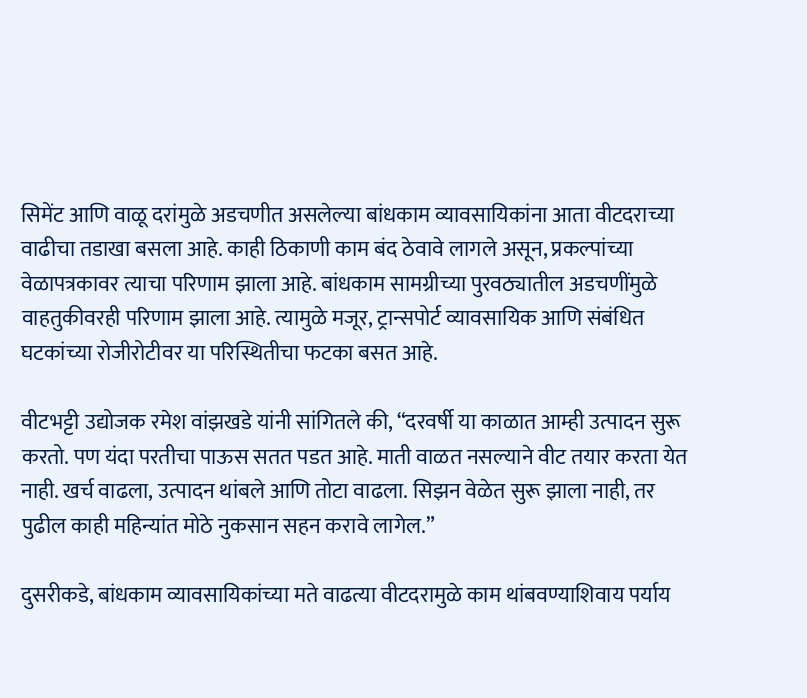सिमेंट आणि वाळू दरांमुळे अडचणीत असलेल्या बांधकाम व्यावसायिकांना आता वीटदराच्या वाढीचा तडाखा बसला आहे. काही ठिकाणी काम बंद ठेवावे लागले असून, प्रकल्पांच्या वेळापत्रकावर त्याचा परिणाम झाला आहे. बांधकाम सामग्रीच्या पुरवठ्यातील अडचणींमुळे वाहतुकीवरही परिणाम झाला आहे. त्यामुळे मजूर, ट्रान्सपोर्ट व्यावसायिक आणि संबंधित घटकांच्या रोजीरोटीवर या परिस्थितीचा फटका बसत आहे.

वीटभट्टी उद्योजक रमेश वांझखडे यांनी सांगितले की, “दरवर्षी या काळात आम्ही उत्पादन सुरू करतो. पण यंदा परतीचा पाऊस सतत पडत आहे. माती वाळत नसल्याने वीट तयार करता येत नाही. खर्च वाढला, उत्पादन थांबले आणि तोटा वाढला. सिझन वेळेत सुरू झाला नाही, तर पुढील काही महिन्यांत मोठे नुकसान सहन करावे लागेल.”

दुसरीकडे, बांधकाम व्यावसायिकांच्या मते वाढत्या वीटदरामुळे काम थांबवण्याशिवाय पर्याय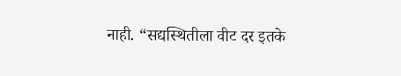नाही. “सद्यस्थितीला वीट दर इतके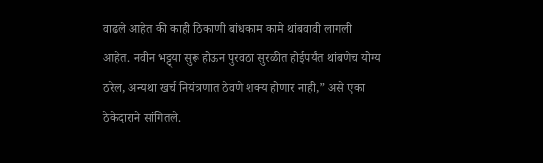वाढले आहेत की काही ठिकाणी बांधकाम कामे थांबवावी लागली आहेत. नवीन भट्ट्या सुरू होऊन पुरवठा सुरळीत होईपर्यंत थांबणेच योग्य ठरेल, अन्यथा खर्च नियंत्रणात ठेवणे शक्य होणार नाही,” असे एका ठेकेदाराने सांगितले.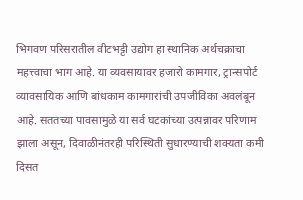भिगवण परिसरातील वीटभट्टी उद्योग हा स्थानिक अर्थचक्राचा महत्त्वाचा भाग आहे. या व्यवसायावर हजारो कामगार, ट्रान्सपोर्ट व्यावसायिक आणि बांधकाम कामगारांची उपजीविका अवलंबून आहे. सततच्या पावसामुळे या सर्व घटकांच्या उत्पन्नावर परिणाम झाला असून, दिवाळीनंतरही परिस्थिती सुधारण्याची शक्यता कमी दिसत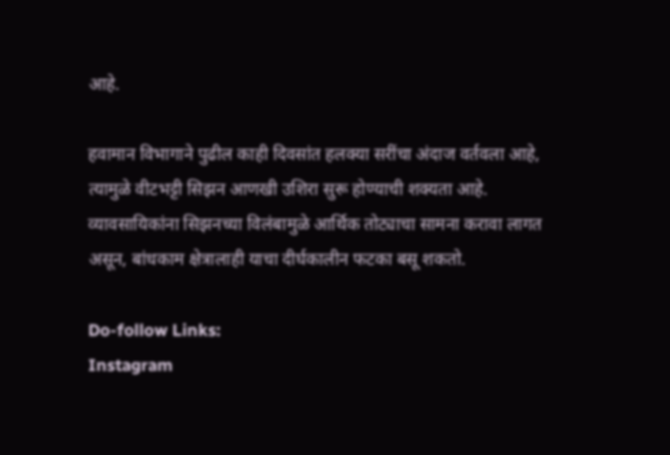आहे.

हवामान विभागाने पुढील काही दिवसांत हलक्या सरींचा अंदाज वर्तवला आहे, त्यामुळे वीटभट्टी सिझन आणखी उशिरा सुरू होण्याची शक्यता आहे. व्यावसायिकांना सिझनच्या विलंबामुळे आर्थिक तोट्याचा सामना करावा लागत असून, बांधकाम क्षेत्रालाही याचा दीर्घकालीन फटका बसू शकतो.

Do-follow Links:
Instagram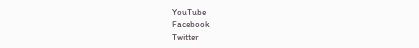YouTube
Facebook
Twitter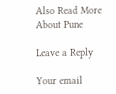Also Read More About Pune

Leave a Reply

Your email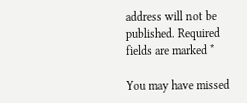address will not be published. Required fields are marked *

You may have missed